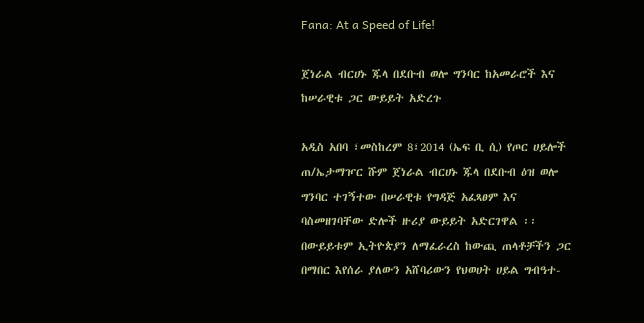Fana: At a Speed of Life!

ጀነራል ብርሀኑ ጁላ በደቡብ ወሎ ግንባር ከአመራሮች እና ከሠራዊቱ ጋር ውይይት አድረጉ

አዲስ አበባ ፣መስከረም 8፣2014 (ኤፍ ቢ ሲ) የጦር ሀይሎች ጠ/ኤታማዦር ሹም ጀነራል ብርሀኑ ጁላ በደቡብ ዕዝ ወሎ ግንባር ተገኝተው በሠራዊቱ የግዳጅ አፈጻፀም እና ባስመዘገባቸው ድሎች ዙሪያ ውይይት አድርገዋል ፡፡
በውይይቱም ኢትዮጵያን ለማፈራረስ ከውጪ ጠላቶቻችን ጋር በማበር እየሰራ ያለውን አሸባሪውን የህወሀት ሀይል ግብዓተ-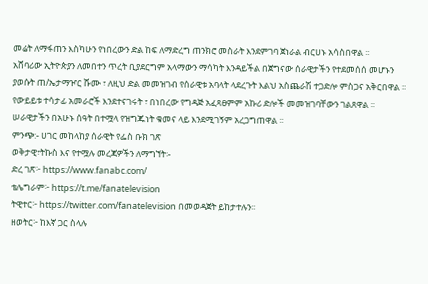መሬት ለማፋጠን እስካሁን የነበረውን ድል ከፍ ለማድረግ ጠንክሮ መስራት እንደምገባ ጀነራል ብርሀኑ አሳስበዋል ፡፡
አሸባሪው ኢትዮጵያን ለመበተን ጥረት ቢያደርግም አላማውን ማሳካት እንዳይችል በጀግናው ሰራዊታችን የተደመሰሰ መሆኑን ያወሱት ጠ/ኤታማዦር ሹሙ ፣ ለዚህ ድል መመዝገብ የሰራዊቱ አባላት ላደረጉት እልህ አስጨራሽ ተጋድሎ ምስጋና አቅርበዋል ፡፡
የውይይቱ ተሳታፊ አመራሮች እንደተናገሩት ፣ በነበረው የግዳጅ አፈጻፀምም አኩሪ ድሎች መመዝገባቸውን ገልጸዋል ፡፡
ሠራዊታችን በአሁኑ ሰዓት በተሟላ የዝግጁነት ቁመና ላይ እንደሚገኝም አረጋግጠዋል ፡፡
ምንጭ:- ሀገር መከላከያ ሰራዊት የፌስ ቡክ ገጽ
ወቅታዊ፣ትኩስ እና የተሟሉ መረጃዎችን ለማግኘት፡-
ድረ ገጽ፦ https://www.fanabc.com/
ቴሌግራም፦ https://t.me/fanatelevision
ትዊተር፦ https://twitter.com/fanatelevision በመወዳጀት ይከታተሉን፡፡
ዘወትር፦ ከእኛ ጋር ስላሉ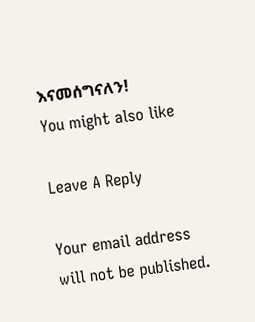እናመሰግናለን!
You might also like

Leave A Reply

Your email address will not be published.